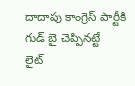దాదాపు కాంగ్రెస్ పార్టీకి గుడ్ బై చెప్పినట్టే
లైట్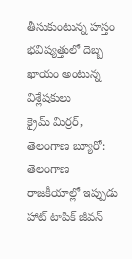తీసుకుంటున్న హస్తం
భవిష్యత్తులో దెబ్బ ఖాయం అంటున్న విశ్లేషకులు
క్రైమ్ మిర్రర్, తెలంగాణ బ్యూరో: తెలంగాణ రాజకీయాల్లో ఇప్పుడు హాట్ టాపిక్ జీవన్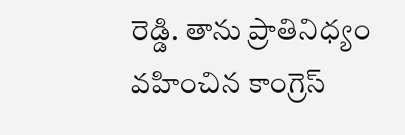రెడ్డి. తాను ప్రాతినిధ్యం వహించిన కాంగ్రెస్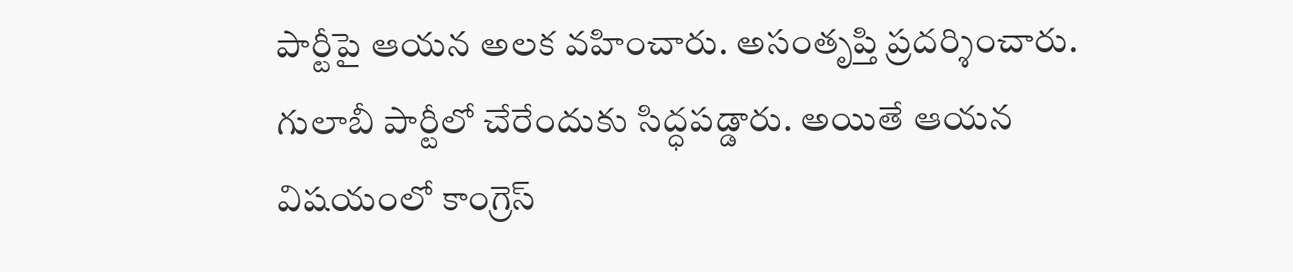పార్టీపై ఆయన అలక వహించారు. అసంతృప్తి ప్రదర్శించారు. గులాబీ పార్టీలో చేరేందుకు సిద్ధపడ్డారు. అయితే ఆయన విషయంలో కాంగ్రెస్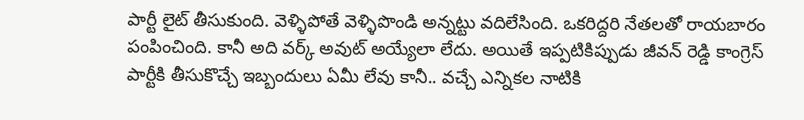పార్టీ లైట్ తీసుకుంది. వెళ్ళిపోతే వెళ్ళిపొండి అన్నట్టు వదిలేసింది. ఒకరిద్దరి నేతలతో రాయబారం పంపించింది. కానీ అది వర్క్ అవుట్ అయ్యేలా లేదు. అయితే ఇప్పటికిప్పుడు జీవన్ రెడ్డి కాంగ్రెస్ పార్టీకి తీసుకొచ్చే ఇబ్బందులు ఏమీ లేవు కానీ.. వచ్చే ఎన్నికల నాటికి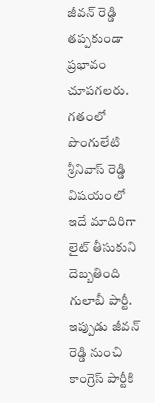జీవన్ రెడ్డి తప్పకుండా ప్రభావం చూపగలరు. గతంలో పొంగులేటి శ్రీనివాస్ రెడ్డి విషయంలో ఇదే మాదిరిగా లైట్ తీసుకుని దెబ్బతింది గులాబీ పార్టీ. ఇప్పుడు జీవన్ రెడ్డి నుంచి కాంగ్రెస్ పార్టీకి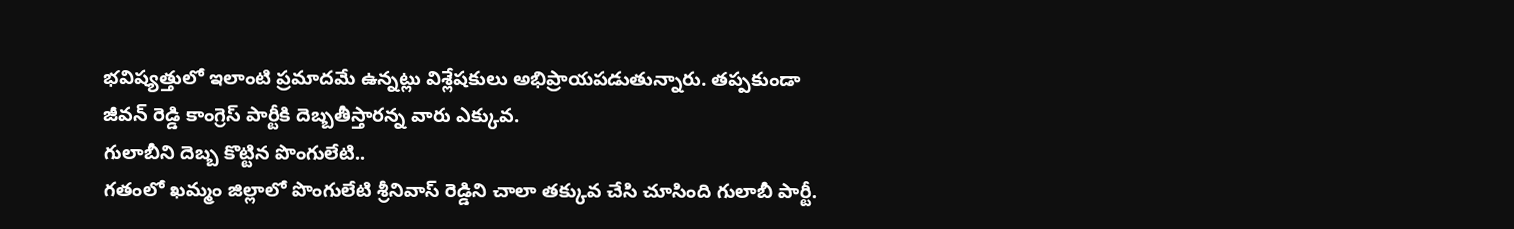భవిష్యత్తులో ఇలాంటి ప్రమాదమే ఉన్నట్లు విశ్లేషకులు అభిప్రాయపడుతున్నారు. తప్పకుండా జీవన్ రెడ్డి కాంగ్రెస్ పార్టీకి దెబ్బతీస్తారన్న వారు ఎక్కువ.
గులాబీని దెబ్బ కొట్టిన పొంగులేటి..
గతంలో ఖమ్మం జిల్లాలో పొంగులేటి శ్రీనివాస్ రెడ్డిని చాలా తక్కువ చేసి చూసింది గులాబీ పార్టీ.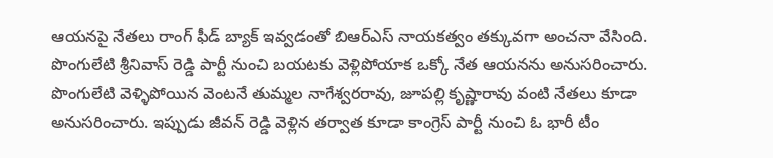ఆయనపై నేతలు రాంగ్ ఫీడ్ బ్యాక్ ఇవ్వడంతో బిఆర్ఎస్ నాయకత్వం తక్కువగా అంచనా వేసింది. పొంగులేటి శ్రీనివాస్ రెడ్డి పార్టీ నుంచి బయటకు వెళ్లిపోయాక ఒక్కో నేత ఆయనను అనుసరించారు. పొంగులేటి వెళ్ళిపోయిన వెంటనే తుమ్మల నాగేశ్వరరావు, జూపల్లి కృష్ణారావు వంటి నేతలు కూడా అనుసరించారు. ఇప్పుడు జీవన్ రెడ్డి వెళ్లిన తర్వాత కూడా కాంగ్రెస్ పార్టీ నుంచి ఓ భారీ టీం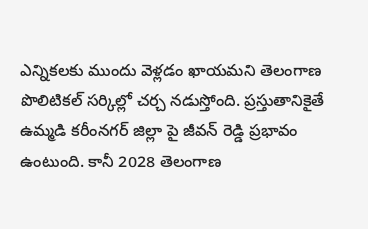ఎన్నికలకు ముందు వెళ్లడం ఖాయమని తెలంగాణ పొలిటికల్ సర్కిల్లో చర్చ నడుస్తోంది. ప్రస్తుతానికైతే ఉమ్మడి కరీంనగర్ జిల్లా పై జీవన్ రెడ్డి ప్రభావం ఉంటుంది. కానీ 2028 తెలంగాణ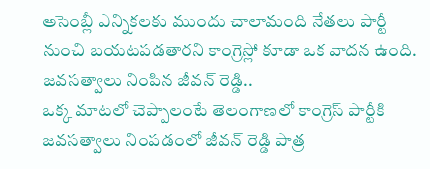అసెంబ్లీ ఎన్నికలకు ముందు చాలామంది నేతలు పార్టీ నుంచి బయటపడతారని కాంగ్రెస్లో కూడా ఒక వాదన ఉంది.
జవసత్వాలు నింపిన జీవన్ రెడ్డి..
ఒక్క మాటలో చెప్పాలంటే తెలంగాణలో కాంగ్రెస్ పార్టీకి జవసత్వాలు నింపడంలో జీవన్ రెడ్డి పాత్ర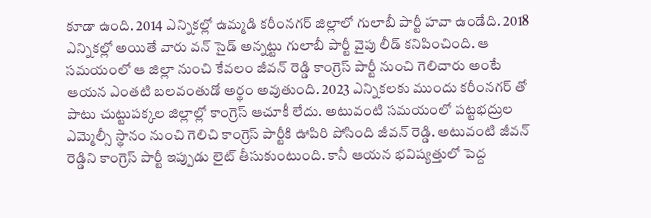కూడా ఉంది. 2014 ఎన్నికల్లో ఉమ్మడి కరీంనగర్ జిల్లాలో గులాబీ పార్టీ హవా ఉండేది. 2018 ఎన్నికల్లో అయితే వారు వన్ సైడ్ అన్నట్టు గులాబీ పార్టీ వైపు లీడ్ కనిపించింది. ఆ సమయంలో ఆ జిల్లా నుంచి కేవలం జీవన్ రెడ్డి కాంగ్రెస్ పార్టీ నుంచి గెలిచారు అంటే ఆయన ఎంతటి బలవంతుడో అర్థం అవుతుంది. 2023 ఎన్నికలకు ముందు కరీంనగర్ తో పాటు చుట్టుపక్కల జిల్లాల్లో కాంగ్రెస్ ఆచూకీ లేదు. అటువంటి సమయంలో పట్టభద్రుల ఎమ్మెల్సీ స్థానం నుంచి గెలిచి కాంగ్రెస్ పార్టీకి ఊపిరి పోసింది జీవన్ రెడ్డి. అటువంటి జీవన్ రెడ్డిని కాంగ్రెస్ పార్టీ ఇప్పుడు లైట్ తీసుకుంటుంది. కానీ ఆయన భవిష్యత్తులో పెద్ద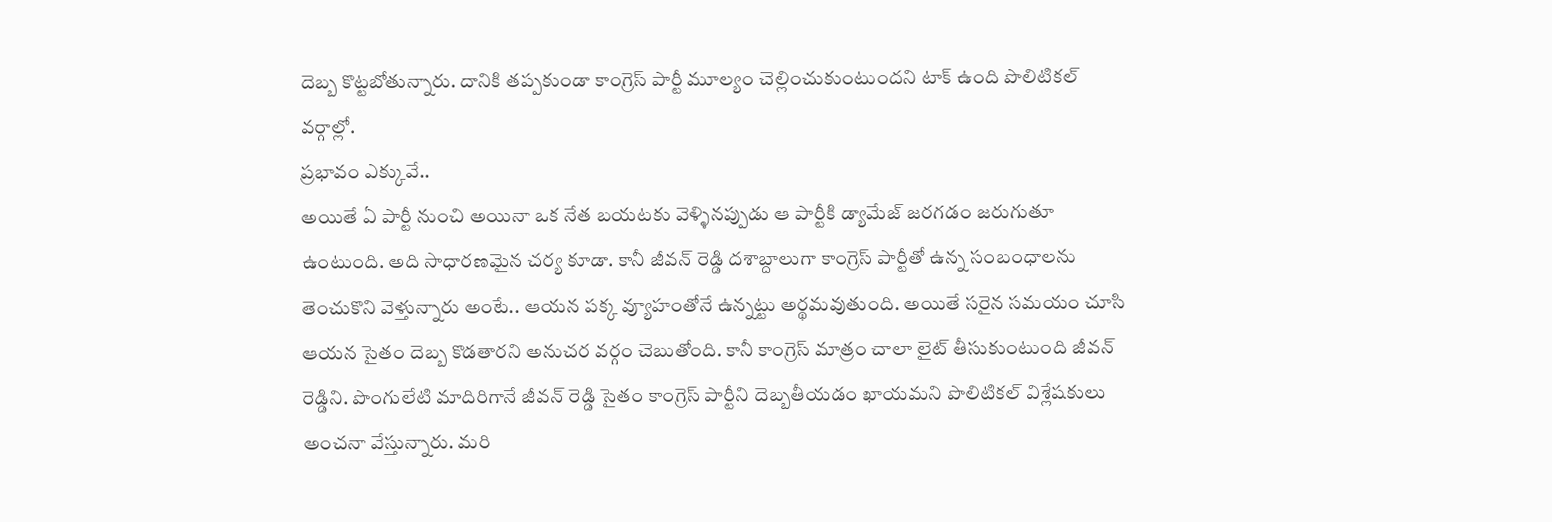దెబ్బ కొట్టబోతున్నారు. దానికి తప్పకుండా కాంగ్రెస్ పార్టీ మూల్యం చెల్లించుకుంటుందని టాక్ ఉంది పొలిటికల్ వర్గాల్లో.
ప్రభావం ఎక్కువే..
అయితే ఏ పార్టీ నుంచి అయినా ఒక నేత బయటకు వెళ్ళినప్పుడు ఆ పార్టీకి డ్యామేజ్ జరగడం జరుగుతూ ఉంటుంది. అది సాధారణమైన చర్య కూడా. కానీ జీవన్ రెడ్డి దశాబ్దాలుగా కాంగ్రెస్ పార్టీతో ఉన్న సంబంధాలను తెంచుకొని వెళ్తున్నారు అంటే.. ఆయన పక్క వ్యూహంతోనే ఉన్నట్టు అర్థమవుతుంది. అయితే సరైన సమయం చూసి ఆయన సైతం దెబ్బ కొడతారని అనుచర వర్గం చెబుతోంది. కానీ కాంగ్రెస్ మాత్రం చాలా లైట్ తీసుకుంటుంది జీవన్ రెడ్డిని. పొంగులేటి మాదిరిగానే జీవన్ రెడ్డి సైతం కాంగ్రెస్ పార్టీని దెబ్బతీయడం ఖాయమని పొలిటికల్ విశ్లేషకులు అంచనా వేస్తున్నారు. మరి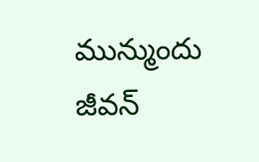మున్ముందు జీవన్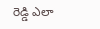రెడ్డి ఎలా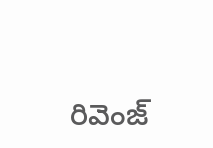రివెంజ్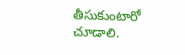తీసుకుంటారో చూడాలి.